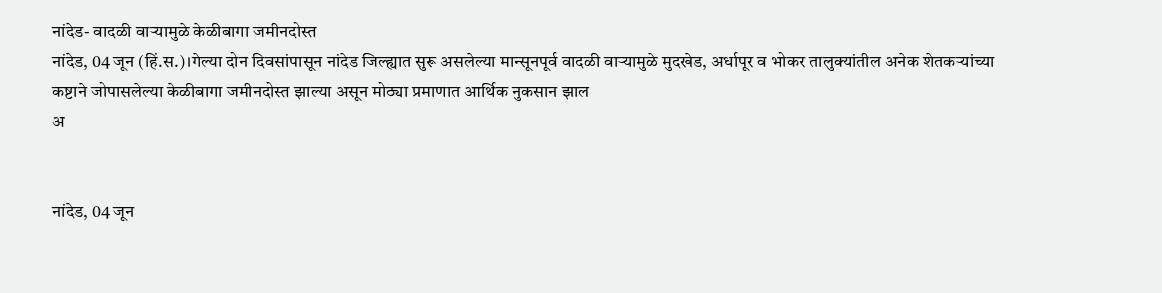नांदेड- वादळी वाऱ्यामुळे केळीबागा जमीनदोस्त
नांदेड, 04 जून (हिं.स.)।गेल्या दोन दिवसांपासून नांदेड जिल्ह्यात सुरू असलेल्या मान्सूनपूर्व वादळी वाऱ्यामुळे मुदखेड, अर्धापूर व भोकर तालुक्यांतील अनेक शेतकऱ्यांच्या कष्टाने जोपासलेल्या केळीबागा जमीनदोस्त झाल्या असून मोठ्या प्रमाणात आर्थिक नुकसान झाल
अ


नांदेड, 04 जून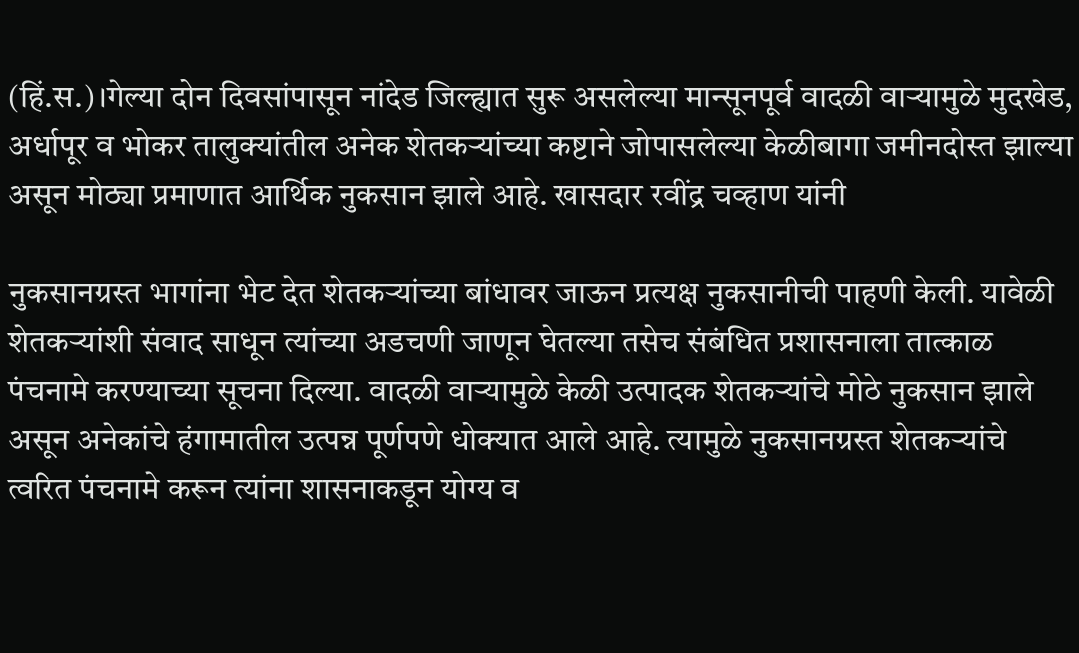(हिं.स.)।गेल्या दोन दिवसांपासून नांदेड जिल्ह्यात सुरू असलेल्या मान्सूनपूर्व वादळी वाऱ्यामुळे मुदखेड, अर्धापूर व भोकर तालुक्यांतील अनेक शेतकऱ्यांच्या कष्टाने जोपासलेल्या केळीबागा जमीनदोस्त झाल्या असून मोठ्या प्रमाणात आर्थिक नुकसान झाले आहे. खासदार रवींद्र चव्हाण यांनी

नुकसानग्रस्त भागांना भेट देत शेतकऱ्यांच्या बांधावर जाऊन प्रत्यक्ष नुकसानीची पाहणी केली. यावेळी शेतकऱ्यांशी संवाद साधून त्यांच्या अडचणी जाणून घेतल्या तसेच संबंधित प्रशासनाला तात्काळ पंचनामे करण्याच्या सूचना दिल्या. वादळी वाऱ्यामुळे केळी उत्पादक शेतकऱ्यांचे मोठे नुकसान झाले असून अनेकांचे हंगामातील उत्पन्न पूर्णपणे धोक्यात आले आहे. त्यामुळे नुकसानग्रस्त शेतकऱ्यांचे त्वरित पंचनामे करून त्यांना शासनाकडून योग्य व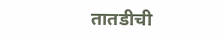तातडीची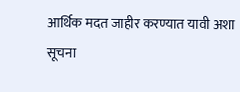आर्थिक मदत जाहीर करण्यात यावी अशा सूचना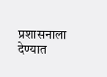प्रशासनाला देण्यात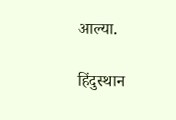आल्या.

हिंदुस्थान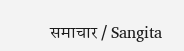समाचार / Sangita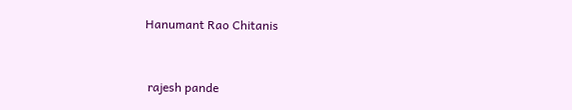Hanumant Rao Chitanis


 rajesh pande